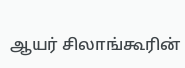ஆயர் சிலாங்கூரின்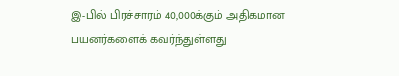இ-பில் பிரச்சாரம் 40,000க்கும் அதிகமான பயனர்களைக் கவர்ந்துள்ளது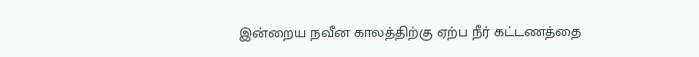இன்றைய நவீன காலத்திற்கு ஏற்ப நீர் கட்டணத்தை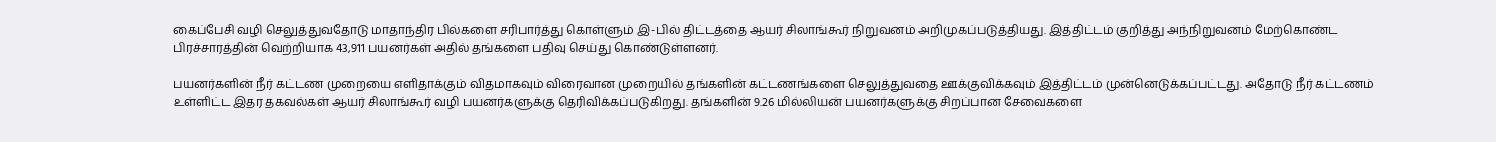கைப்பேசி வழி செலுத்துவதோடு மாதாந்திர பில்களை சரிபார்த்து கொள்ளும் இ-பில் திட்டத்தை ஆயர் சிலாங்கூர் நிறுவனம் அறிமுகப்படுத்தியது. இத்திட்டம் குறித்து அந்நிறுவனம் மேற்கொண்ட பிரச்சாரத்தின் வெற்றியாக 43,911 பயனர்கள் அதில் தங்களை பதிவு செய்து கொண்டுள்ளனர்.

பயனர்களின் நீர் கட்டண முறையை எளிதாக்கும் விதமாகவும் விரைவான முறையில் தங்களின் கட்டணங்களை செலுத்துவதை ஊக்குவிக்கவும் இத்திட்டம் முன்னெடுக்கப்பட்டது. அதோடு நீர் கட்டணம் உள்ளிட்ட இதர தகவல்கள் ஆயர் சிலாங்கூர் வழி பயனர்களுக்கு தெரிவிக்கப்படுகிறது. தங்களின் 9.26 மில்லியன் பயனர்களுக்கு சிறப்பான சேவைகளை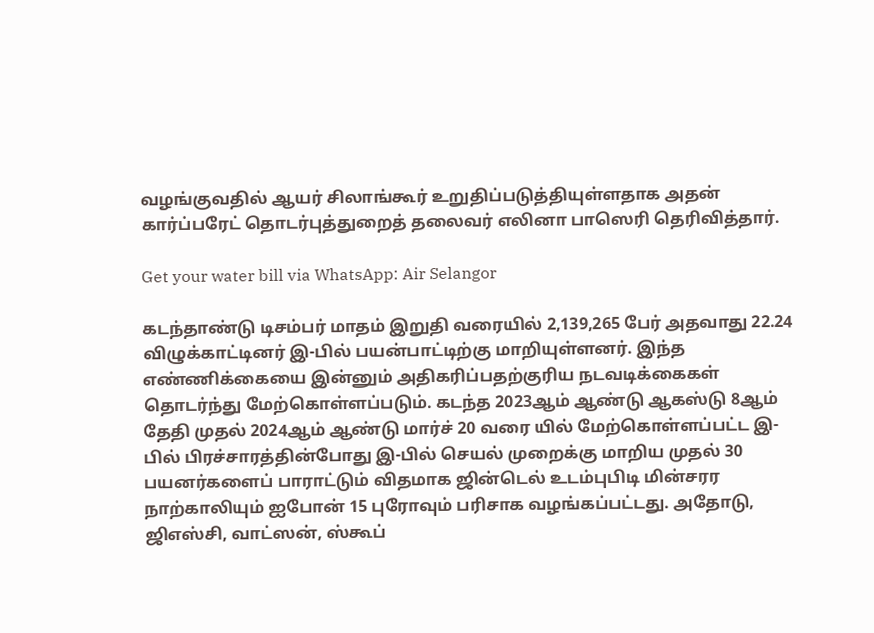வழங்குவதில் ஆயர் சிலாங்கூர் உறுதிப்படுத்தியுள்ளதாக அதன் கார்ப்பரேட் தொடர்புத்துறைத் தலைவர் எலினா பாஸெரி தெரிவித்தார்.

Get your water bill via WhatsApp: Air Selangor

கடந்தாண்டு டிசம்பர் மாதம் இறுதி வரையில் 2,139,265 பேர் அதவாது 22.24 விழுக்காட்டினர் இ-பில் பயன்பாட்டிற்கு மாறியுள்ளனர். இந்த எண்ணிக்கையை இன்னும் அதிகரிப்பதற்குரிய நடவடிக்கைகள் தொடர்ந்து மேற்கொள்ளப்படும். கடந்த 2023ஆம் ஆண்டு ஆகஸ்டு 8ஆம் தேதி முதல் 2024ஆம் ஆண்டு மார்ச் 20 வரை யில் மேற்கொள்ளப்பட்ட இ-பில் பிரச்சாரத்தின்போது இ-பில் செயல் முறைக்கு மாறிய முதல் 30 பயனர்களைப் பாராட்டும் விதமாக ஜின்டெல் உடம்புபிடி மின்சரர நாற்காலியும் ஐபோன் 15 புரோவும் பரிசாக வழங்கப்பட்டது. அதோடு, ஜிஎஸ்சி, வாட்ஸன், ஸ்கூப்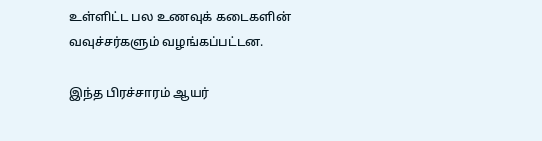உள்ளிட்ட பல உணவுக் கடைகளின் வவுச்சர்களும் வழங்கப்பட்டன.

இந்த பிரச்சாரம் ஆயர்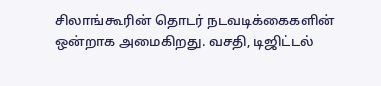சிலாங்கூரின் தொடர் நடவடிக்கைகளின் ஒன்றாக அமைகிறது. வசதி, டிஜிட்டல்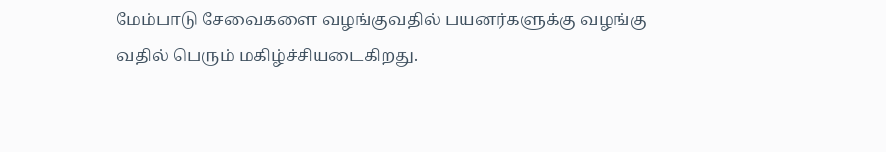மேம்பாடு சேவைகளை வழங்குவதில் பயனர்களுக்கு வழங்கு வதில் பெரும் மகிழ்ச்சியடைகிறது.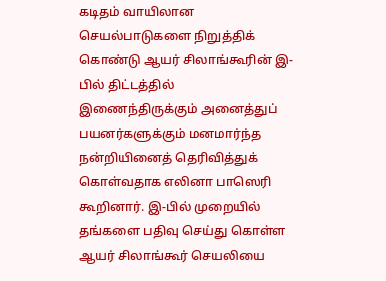கடிதம் வாயிலான செயல்பாடுகளை நிறுத்திக் கொண்டு ஆயர் சிலாங்கூரின் இ-பில் திட்டத்தில் இணைந்திருக்கும் அனைத்துப் பயனர்களுக்கும் மனமார்ந்த நன்றியினைத் தெரிவித்துக் கொள்வதாக எலினா பாஸெரி கூறினார். இ-பில் முறையில் தங்களை பதிவு செய்து கொள்ள ஆயர் சிலாங்கூர் செயலியை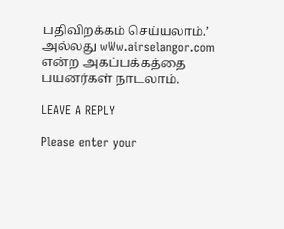பதிவிறக்கம் செய்யலாம்.’ அல்லது wWw.airselangor.com என்ற அகப்பக்கத்தை பயனர்கள் நாடலாம்.

LEAVE A REPLY

Please enter your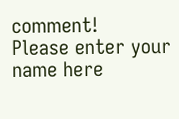comment!
Please enter your name here